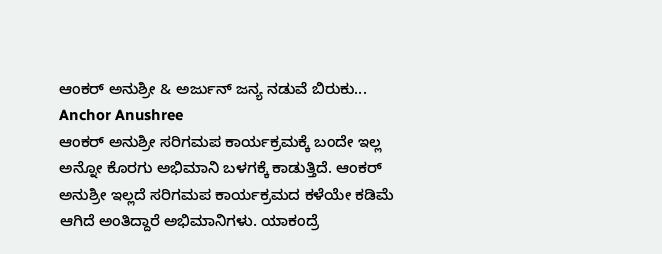ಆಂಕರ್ ಅನುಶ್ರೀ & ಅರ್ಜುನ್ ಜನ್ಯ ನಡುವೆ ಬಿರುಕು... Anchor Anushree
ಆಂಕರ್ ಅನುಶ್ರೀ ಸರಿಗಮಪ ಕಾರ್ಯಕ್ರಮಕ್ಕೆ ಬಂದೇ ಇಲ್ಲ ಅನ್ನೋ ಕೊರಗು ಅಭಿಮಾನಿ ಬಳಗಕ್ಕೆ ಕಾಡುತ್ತಿದೆ. ಆಂಕರ್ ಅನುಶ್ರೀ ಇಲ್ಲದೆ ಸರಿಗಮಪ ಕಾರ್ಯಕ್ರಮದ ಕಳೆಯೇ ಕಡಿಮೆ ಆಗಿದೆ ಅಂತಿದ್ದಾರೆ ಅಭಿಮಾನಿಗಳು. ಯಾಕಂದ್ರೆ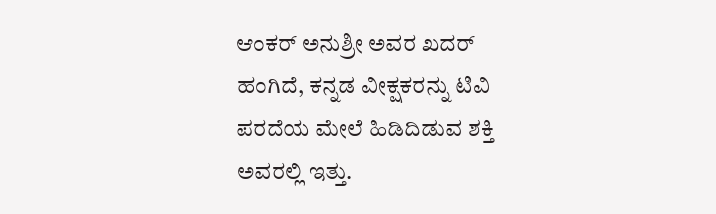ಆಂಕರ್ ಅನುಶ್ರೀ ಅವರ ಖದರ್ ಹಂಗಿದೆ, ಕನ್ನಡ ವೀಕ್ಷಕರನ್ನು ಟಿವಿ ಪರದೆಯ ಮೇಲೆ ಹಿಡಿದಿಡುವ ಶಕ್ತಿ ಅವರಲ್ಲಿ ಇತ್ತು.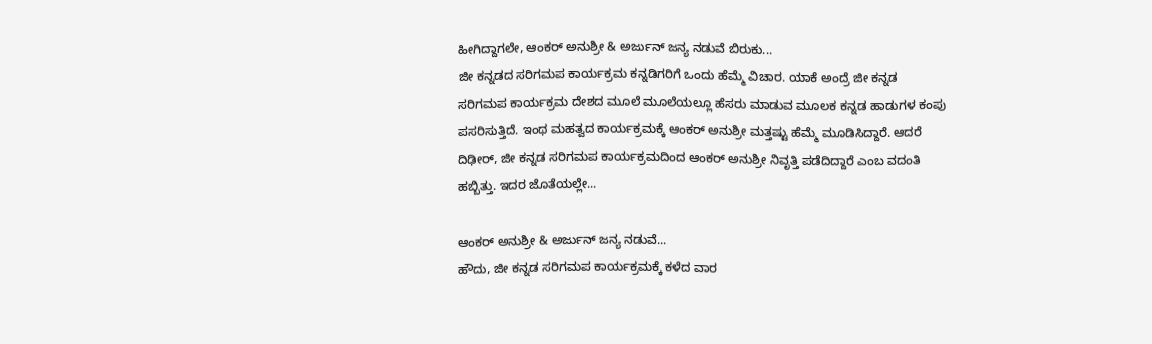ಹೀಗಿದ್ದಾಗಲೇ, ಆಂಕರ್ ಅನುಶ್ರೀ & ಅರ್ಜುನ್ ಜನ್ಯ ನಡುವೆ ಬಿರುಕು...
ಜೀ ಕನ್ನಡದ ಸರಿಗಮಪ ಕಾರ್ಯಕ್ರಮ ಕನ್ನಡಿಗರಿಗೆ ಒಂದು ಹೆಮ್ಮೆ ವಿಚಾರ. ಯಾಕೆ ಅಂದ್ರೆ ಜೀ ಕನ್ನಡ ಸರಿಗಮಪ ಕಾರ್ಯಕ್ರಮ ದೇಶದ ಮೂಲೆ ಮೂಲೆಯಲ್ಲೂ ಹೆಸರು ಮಾಡುವ ಮೂಲಕ ಕನ್ನಡ ಹಾಡುಗಳ ಕಂಪು ಪಸರಿಸುತ್ತಿದೆ. ಇಂಥ ಮಹತ್ವದ ಕಾರ್ಯಕ್ರಮಕ್ಕೆ ಆಂಕರ್ ಅನುಶ್ರೀ ಮತ್ತಷ್ಟು ಹೆಮ್ಮೆ ಮೂಡಿಸಿದ್ದಾರೆ. ಆದರೆ ದಿಢೀರ್, ಜೀ ಕನ್ನಡ ಸರಿಗಮಪ ಕಾರ್ಯಕ್ರಮದಿಂದ ಆಂಕರ್ ಅನುಶ್ರೀ ನಿವೃತ್ತಿ ಪಡೆದಿದ್ದಾರೆ ಎಂಬ ವದಂತಿ ಹಬ್ಬಿತ್ತು. ಇದರ ಜೊತೆಯಲ್ಲೇ...

ಆಂಕರ್ ಅನುಶ್ರೀ & ಅರ್ಜುನ್ ಜನ್ಯ ನಡುವೆ...
ಹೌದು, ಜೀ ಕನ್ನಡ ಸರಿಗಮಪ ಕಾರ್ಯಕ್ರಮಕ್ಕೆ ಕಳೆದ ವಾರ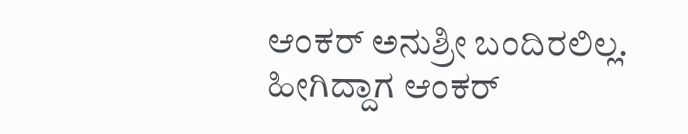ಆಂಕರ್ ಅನುಶ್ರೀ ಬಂದಿರಲಿಲ್ಲ. ಹೀಗಿದ್ದಾಗ ಆಂಕರ್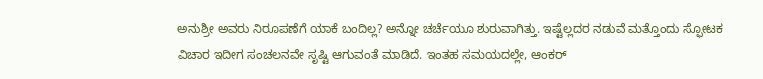ಅನುಶ್ರೀ ಅವರು ನಿರೂಪಣೆಗೆ ಯಾಕೆ ಬಂದಿಲ್ಲ? ಅನ್ನೋ ಚರ್ಚೆಯೂ ಶುರುವಾಗಿತ್ತು. ಇಷ್ಟೆಲ್ಲದರ ನಡುವೆ ಮತ್ತೊಂದು ಸ್ಫೋಟಕ ವಿಚಾರ ಇದೀಗ ಸಂಚಲನವೇ ಸೃಷ್ಟಿ ಆಗುವಂತೆ ಮಾಡಿದೆ. ಇಂತಹ ಸಮಯದಲ್ಲೇ, ಆಂಕರ್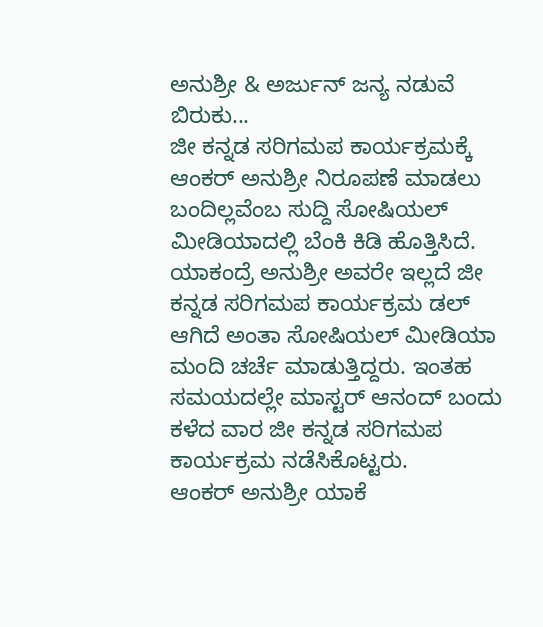ಅನುಶ್ರೀ & ಅರ್ಜುನ್ ಜನ್ಯ ನಡುವೆ ಬಿರುಕು...
ಜೀ ಕನ್ನಡ ಸರಿಗಮಪ ಕಾರ್ಯಕ್ರಮಕ್ಕೆ ಆಂಕರ್ ಅನುಶ್ರೀ ನಿರೂಪಣೆ ಮಾಡಲು ಬಂದಿಲ್ಲವೆಂಬ ಸುದ್ದಿ ಸೋಷಿಯಲ್ ಮೀಡಿಯಾದಲ್ಲಿ ಬೆಂಕಿ ಕಿಡಿ ಹೊತ್ತಿಸಿದೆ. ಯಾಕಂದ್ರೆ ಅನುಶ್ರೀ ಅವರೇ ಇಲ್ಲದೆ ಜೀ ಕನ್ನಡ ಸರಿಗಮಪ ಕಾರ್ಯಕ್ರಮ ಡಲ್ ಆಗಿದೆ ಅಂತಾ ಸೋಷಿಯಲ್ ಮೀಡಿಯಾ ಮಂದಿ ಚರ್ಚೆ ಮಾಡುತ್ತಿದ್ದರು. ಇಂತಹ ಸಮಯದಲ್ಲೇ ಮಾಸ್ಟರ್ ಆನಂದ್ ಬಂದು ಕಳೆದ ವಾರ ಜೀ ಕನ್ನಡ ಸರಿಗಮಪ ಕಾರ್ಯಕ್ರಮ ನಡೆಸಿಕೊಟ್ಟರು.
ಆಂಕರ್ ಅನುಶ್ರೀ ಯಾಕೆ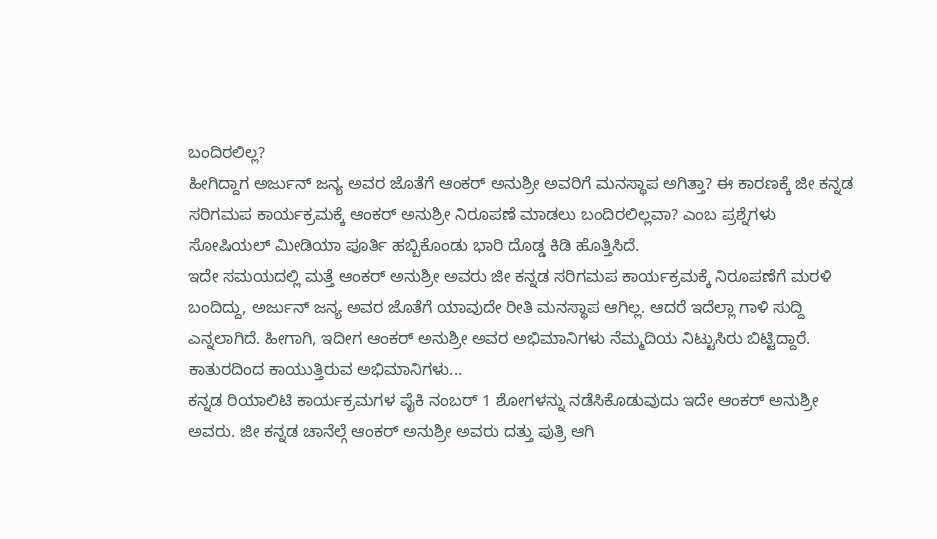ಬಂದಿರಲಿಲ್ಲ?
ಹೀಗಿದ್ದಾಗ ಅರ್ಜುನ್ ಜನ್ಯ ಅವರ ಜೊತೆಗೆ ಆಂಕರ್ ಅನುಶ್ರೀ ಅವರಿಗೆ ಮನಸ್ಥಾಪ ಅಗಿತ್ತಾ? ಈ ಕಾರಣಕ್ಕೆ ಜೀ ಕನ್ನಡ ಸರಿಗಮಪ ಕಾರ್ಯಕ್ರಮಕ್ಕೆ ಆಂಕರ್ ಅನುಶ್ರೀ ನಿರೂಪಣೆ ಮಾಡಲು ಬಂದಿರಲಿಲ್ಲವಾ? ಎಂಬ ಪ್ರಶ್ನೆಗಳು ಸೋಷಿಯಲ್ ಮೀಡಿಯಾ ಪೂರ್ತಿ ಹಬ್ಬಿಕೊಂಡು ಭಾರಿ ದೊಡ್ಡ ಕಿಡಿ ಹೊತ್ತಿಸಿದೆ.
ಇದೇ ಸಮಯದಲ್ಲಿ ಮತ್ತೆ ಆಂಕರ್ ಅನುಶ್ರೀ ಅವರು ಜೀ ಕನ್ನಡ ಸರಿಗಮಪ ಕಾರ್ಯಕ್ರಮಕ್ಕೆ ನಿರೂಪಣೆಗೆ ಮರಳಿ ಬಂದಿದ್ದು, ಅರ್ಜುನ್ ಜನ್ಯ ಅವರ ಜೊತೆಗೆ ಯಾವುದೇ ರೀತಿ ಮನಸ್ಥಾಪ ಆಗಿಲ್ಲ. ಆದರೆ ಇದೆಲ್ಲಾ ಗಾಳಿ ಸುದ್ದಿ ಎನ್ನಲಾಗಿದೆ. ಹೀಗಾಗಿ, ಇದೀಗ ಆಂಕರ್ ಅನುಶ್ರೀ ಅವರ ಅಭಿಮಾನಿಗಳು ನೆಮ್ಮದಿಯ ನಿಟ್ಟುಸಿರು ಬಿಟ್ಟಿದ್ದಾರೆ.
ಕಾತುರದಿಂದ ಕಾಯುತ್ತಿರುವ ಅಭಿಮಾನಿಗಳು...
ಕನ್ನಡ ರಿಯಾಲಿಟಿ ಕಾರ್ಯಕ್ರಮಗಳ ಪೈಕಿ ನಂಬರ್ 1 ಶೋಗಳನ್ನು ನಡೆಸಿಕೊಡುವುದು ಇದೇ ಆಂಕರ್ ಅನುಶ್ರೀ ಅವರು. ಜೀ ಕನ್ನಡ ಚಾನೆಲ್ಗೆ ಆಂಕರ್ ಅನುಶ್ರೀ ಅವರು ದತ್ತು ಪುತ್ರಿ ಆಗಿ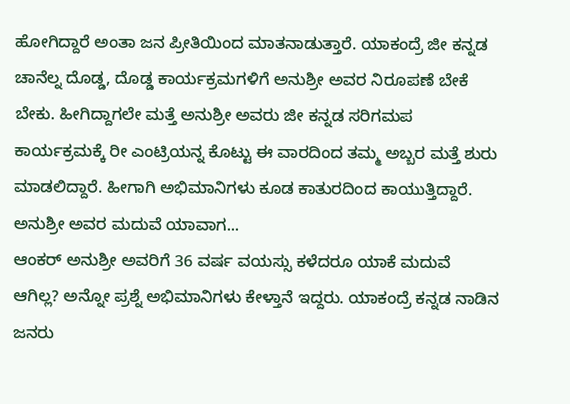ಹೋಗಿದ್ದಾರೆ ಅಂತಾ ಜನ ಪ್ರೀತಿಯಿಂದ ಮಾತನಾಡುತ್ತಾರೆ. ಯಾಕಂದ್ರೆ ಜೀ ಕನ್ನಡ ಚಾನೆಲ್ನ ದೊಡ್ಡ, ದೊಡ್ಡ ಕಾರ್ಯಕ್ರಮಗಳಿಗೆ ಅನುಶ್ರೀ ಅವರ ನಿರೂಪಣೆ ಬೇಕೆ ಬೇಕು. ಹೀಗಿದ್ದಾಗಲೇ ಮತ್ತೆ ಅನುಶ್ರೀ ಅವರು ಜೀ ಕನ್ನಡ ಸರಿಗಮಪ ಕಾರ್ಯಕ್ರಮಕ್ಕೆ ರೀ ಎಂಟ್ರಿಯನ್ನ ಕೊಟ್ಟು ಈ ವಾರದಿಂದ ತಮ್ಮ ಅಬ್ಬರ ಮತ್ತೆ ಶುರು ಮಾಡಲಿದ್ದಾರೆ. ಹೀಗಾಗಿ ಅಭಿಮಾನಿಗಳು ಕೂಡ ಕಾತುರದಿಂದ ಕಾಯುತ್ತಿದ್ದಾರೆ.
ಅನುಶ್ರೀ ಅವರ ಮದುವೆ ಯಾವಾಗ...
ಆಂಕರ್ ಅನುಶ್ರೀ ಅವರಿಗೆ 36 ವರ್ಷ ವಯಸ್ಸು ಕಳೆದರೂ ಯಾಕೆ ಮದುವೆ ಆಗಿಲ್ಲ? ಅನ್ನೋ ಪ್ರಶ್ನೆ ಅಭಿಮಾನಿಗಳು ಕೇಳ್ತಾನೆ ಇದ್ದರು. ಯಾಕಂದ್ರೆ ಕನ್ನಡ ನಾಡಿನ ಜನರು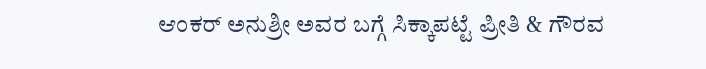ಆಂಕರ್ ಅನುಶ್ರೀ ಅವರ ಬಗ್ಗೆ ಸಿಕ್ಕಾಪಟ್ಟೆ ಪ್ರೀತಿ & ಗೌರವ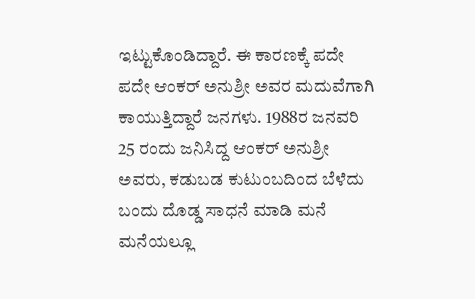ಇಟ್ಟುಕೊಂಡಿದ್ದಾರೆ. ಈ ಕಾರಣಕ್ಕೆ ಪದೇ ಪದೇ ಆಂಕರ್ ಅನುಶ್ರೀ ಅವರ ಮದುವೆಗಾಗಿ ಕಾಯುತ್ತಿದ್ದಾರೆ ಜನಗಳು. 1988ರ ಜನವರಿ 25 ರಂದು ಜನಿಸಿದ್ದ ಆಂಕರ್ ಅನುಶ್ರೀ ಅವರು, ಕಡುಬಡ ಕುಟುಂಬದಿಂದ ಬೆಳೆದು ಬಂದು ದೊಡ್ಡ ಸಾಧನೆ ಮಾಡಿ ಮನೆ ಮನೆಯಲ್ಲೂ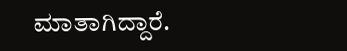ಮಾತಾಗಿದ್ದಾರೆ.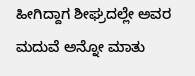ಹೀಗಿದ್ದಾಗ ಶೀಘ್ರದಲ್ಲೇ ಅವರ ಮದುವೆ ಅನ್ನೋ ಮಾತು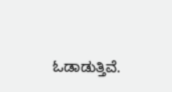ಓಡಾಡುತ್ತಿವೆ.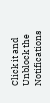Click it and Unblock the Notifications